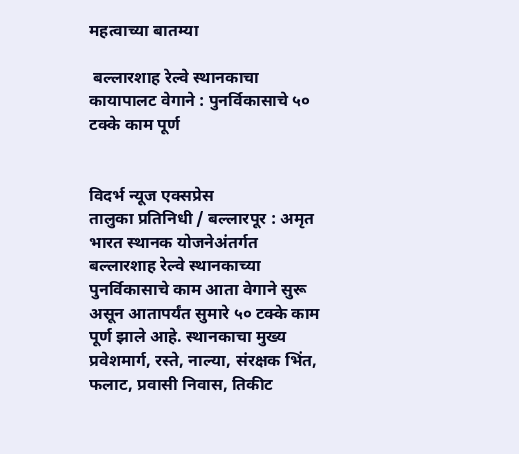महत्वाच्या बातम्या

 बल्लारशाह रेल्वे स्थानकाचा कायापालट वेगाने : पुनर्विकासाचे ५० टक्के काम पूर्ण


विदर्भ न्यूज एक्सप्रेस
तालुका प्रतिनिधी / बल्लारपूर : अमृत भारत स्थानक योजनेअंतर्गत बल्लारशाह रेल्वे स्थानकाच्या पुनर्विकासाचे काम आता वेगाने सुरू असून आतापर्यंत सुमारे ५० टक्के काम पूर्ण झाले आहे. स्थानकाचा मुख्य प्रवेशमार्ग, रस्ते, नाल्या, संरक्षक भिंत, फलाट, प्रवासी निवास, तिकीट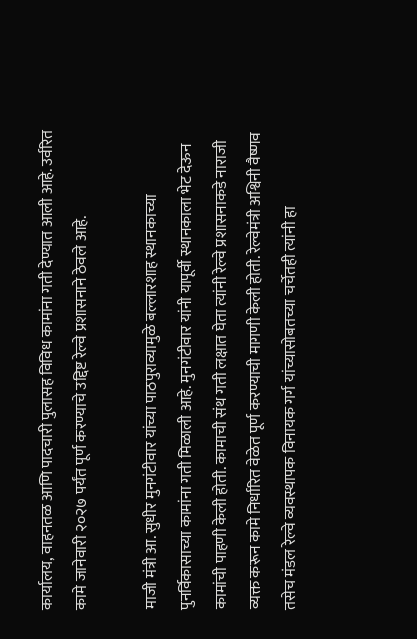कार्यालय, वाहनतळ आणि पादचारी पुलासह विविध कामांना गती देण्यात आली आहे. उर्वरित कामे जानेवारी २०२७ पर्यंत पूर्ण करण्याचे उद्दिष्ट रेल्वे प्रशासनाने ठेवले आहे.

माजी मंत्री आ. सुधीर मुनगंटीवार यांच्या पाठपुराव्यामुळे बल्लारशाह स्थानकाच्या पुनर्विकासाच्या कामांना गती मिळाली आहे. मुनगंटीवार यांनी यापूर्वी स्थानकाला भेट देऊन कामांची पाहणी केली होती. कामाची संथ गती लक्षात घेता त्यांनी रेल्वे प्रशासनाकडे नाराजी व्यक्त करून कामे निर्धारित वेळेत पूर्ण करण्याची मागणी केली होती. रेल्वेमंत्री अश्विनी वैष्णव तसेच मंडल रेल्वे व्यवस्थापक विनायक गर्ग यांच्यासोबतच्या चर्चेतही त्यांनी हा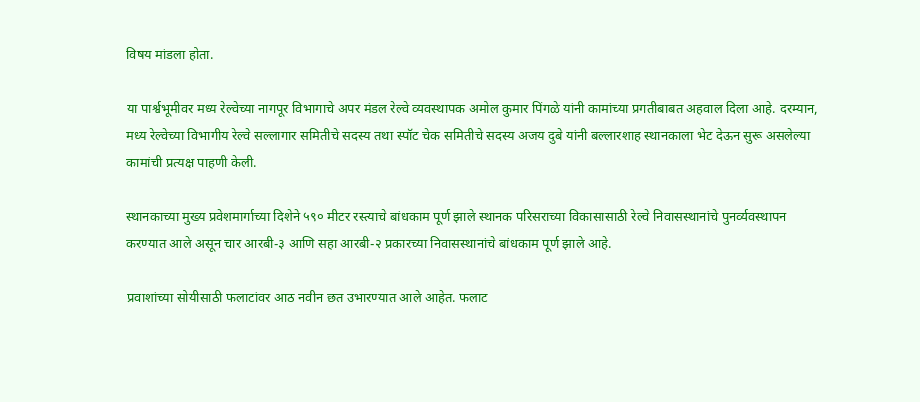विषय मांडला होता.

या पार्श्वभूमीवर मध्य रेल्वेच्या नागपूर विभागाचे अपर मंडल रेल्वे व्यवस्थापक अमोल कुमार पिंगळे यांनी कामांच्या प्रगतीबाबत अहवाल दिला आहे. दरम्यान, मध्य रेल्वेच्या विभागीय रेल्वे सल्लागार समितीचे सदस्य तथा स्पॉट चेक समितीचे सदस्य अजय दुबे यांनी बल्लारशाह स्थानकाला भेट देऊन सुरू असलेल्या कामांची प्रत्यक्ष पाहणी केली.

स्थानकाच्या मुख्य प्रवेशमार्गाच्या दिशेने ५९० मीटर रस्त्याचे बांधकाम पूर्ण झाले स्थानक परिसराच्या विकासासाठी रेल्वे निवासस्थानांचे पुनर्व्यवस्थापन करण्यात आले असून चार आरबी-३ आणि सहा आरबी-२ प्रकारच्या निवासस्थानांचे बांधकाम पूर्ण झाले आहे.

प्रवाशांच्या सोयीसाठी फलाटांवर आठ नवीन छत उभारण्यात आले आहेत. फलाट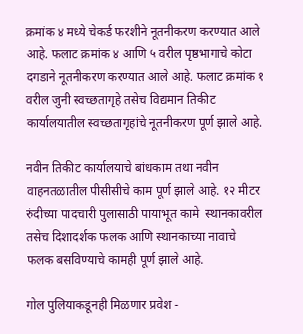क्रमांक ४ मध्ये चेकर्ड फरशीने नूतनीकरण करण्यात आले आहे. फलाट क्रमांक ४ आणि ५ वरील पृष्ठभागाचे कोटा दगडाने नूतनीकरण करण्यात आले आहे. फलाट क्रमांक १ वरील जुनी स्वच्छतागृहे तसेच विद्यमान तिकीट कार्यालयातील स्वच्छतागृहांचे नूतनीकरण पूर्ण झाले आहे.

नवीन तिकीट कार्यालयाचे बांधकाम तथा नवीन वाहनतळातील पीसीसीचे काम पूर्ण झाले आहे. १२ मीटर रुंदीच्या पादचारी पुलासाठी पायाभूत कामे  स्थानकावरील तसेच दिशादर्शक फलक आणि स्थानकाच्या नावाचे फलक बसविण्याचे कामही पूर्ण झाले आहे.

गोल पुलियाकडूनही मिळणार प्रवेश -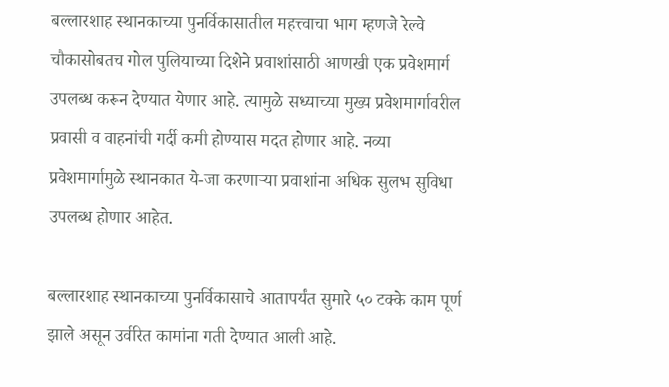बल्लारशाह स्थानकाच्या पुनर्विकासातील महत्त्वाचा भाग म्हणजे रेल्वे चौकासोबतच गोल पुलियाच्या दिशेने प्रवाशांसाठी आणखी एक प्रवेशमार्ग उपलब्ध करून देण्यात येणार आहे. त्यामुळे सध्याच्या मुख्य प्रवेशमार्गावरील प्रवासी व वाहनांची गर्दी कमी होण्यास मदत होणार आहे. नव्या प्रवेशमार्गामुळे स्थानकात ये-जा करणाऱ्या प्रवाशांना अधिक सुलभ सुविधा उपलब्ध होणार आहेत.

बल्लारशाह स्थानकाच्या पुनर्विकासाचे आतापर्यंत सुमारे ५० टक्के काम पूर्ण झाले असून उर्वरित कामांना गती देण्यात आली आहे.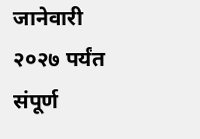जानेवारी २०२७ पर्यंत संपूर्ण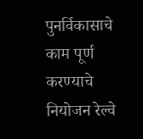पुनर्विकासाचे काम पूर्ण करण्याचे नियोजन रेल्वे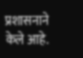प्रशासनाने केले आहे.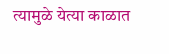त्यामुळे येत्या काळात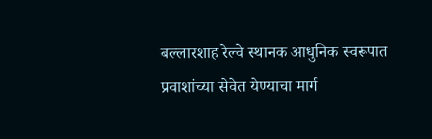बल्लारशाह रेल्वे स्थानक आधुनिक स्वरूपात प्रवाशांच्या सेवेत येण्याचा मार्ग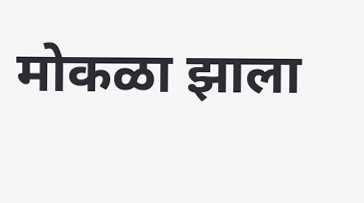मोकळा झाला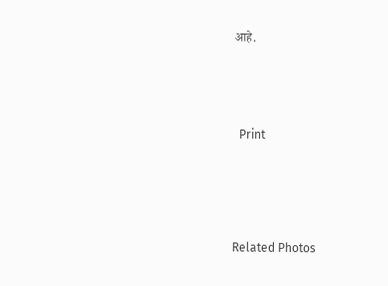आहे.





  Print






Related Photos